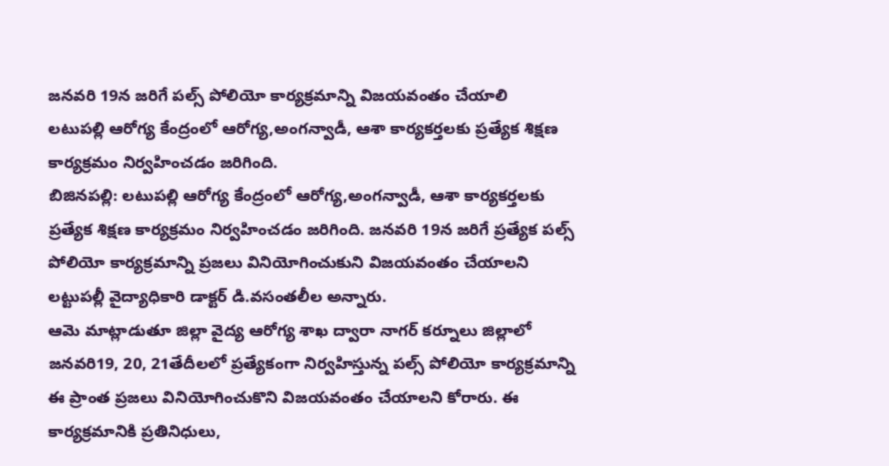జనవరి 19న జరిగే పల్స్ పోలియో కార్యక్రమాన్ని విజయవంతం చేయాలి
లటుపల్లి ఆరోగ్య కేంద్రంలో ఆరోగ్య,అంగన్వాడీ, ఆశా కార్యకర్తలకు ప్రత్యేక శిక్షణ కార్యక్రమం నిర్వహించడం జరిగింది.
బిజినపల్లి: లటుపల్లి ఆరోగ్య కేంద్రంలో ఆరోగ్య,అంగన్వాడీ, ఆశా కార్యకర్తలకు ప్రత్యేక శిక్షణ కార్యక్రమం నిర్వహించడం జరిగింది. జనవరి 19న జరిగే ప్రత్యేక పల్స్ పోలియో కార్యక్రమాన్ని ప్రజలు వినియోగించుకుని విజయవంతం చేయాలని లట్టుపల్లీ వైద్యాధికారి డాక్టర్ డి.వసంతలీల అన్నారు.
ఆమె మాట్లాడుతూ జిల్లా వైద్య ఆరోగ్య శాఖ ద్వారా నాగర్ కర్నూలు జిల్లాలో జనవరి19, 20, 21తేదీలలో ప్రత్యేకంగా నిర్వహిస్తున్న పల్స్ పోలియో కార్యక్రమాన్ని ఈ ప్రాంత ప్రజలు వినియోగించుకొని విజయవంతం చేయాలని కోరారు. ఈ కార్యక్రమానికి ప్రతినిధులు,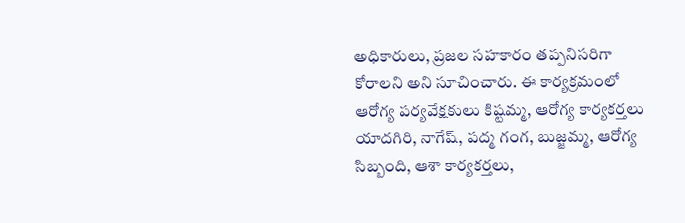అధికారులు, ప్రజల సహకారం తప్పనిసరిగా కోరాలని అని సూచించారు. ఈ కార్యక్రమంలో ఆరోగ్య పర్యవేక్షకులు కిష్టమ్మ, ఆరోగ్య కార్యకర్తలు యాదగిరి, నాగేష్, పద్మ గంగ, బుజ్జమ్మ, ఆరోగ్య సిబ్బంది, ఆశా కార్యకర్తలు,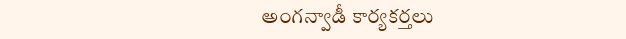అంగన్వాడీ కార్యకర్తలు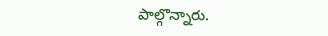పాల్గొన్నారు.